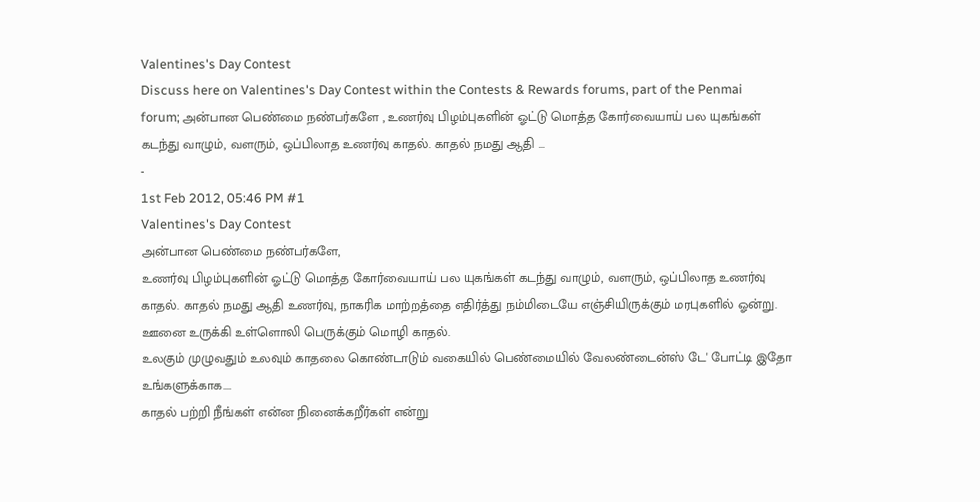Valentines's Day Contest
Discuss here on Valentines's Day Contest within the Contests & Rewards forums, part of the Penmai forum; அன்பான பெண்மை நண்பர்களே , உணர்வு பிழம்புகளின் ஓட்டு மொத்த கோர்வையாய் பல யுகங்கள் கடந்து வாழும், வளரும், ஒப்பிலாத உணர்வு காதல். காதல் நமது ஆதி ...
-
1st Feb 2012, 05:46 PM #1
Valentines's Day Contest
அன்பான பெண்மை நண்பர்களே,
உணர்வு பிழம்புகளின் ஓட்டு மொத்த கோர்வையாய் பல யுகங்கள் கடந்து வாழும், வளரும், ஒப்பிலாத உணர்வு காதல். காதல் நமது ஆதி உணர்வு, நாகரிக மாற்றத்தை எதிர்த்து நம்மிடையே எஞ்சியிருக்கும் மரபுகளில் ஓன்று. ஊனை உருக்கி உள்ளொலி பெருக்கும் மொழி காதல்.
உலகும் முழுவதும் உலவும் காதலை கொண்டாடும் வகையில் பெண்மையில் வேலண்டைன்ஸ் டே' போட்டி இதோ உங்களுக்காக....
காதல் பற்றி நீங்கள் என்ன நினைக்கறீர்கள் என்று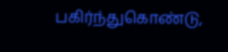பகிர்ந்துகொண்டு,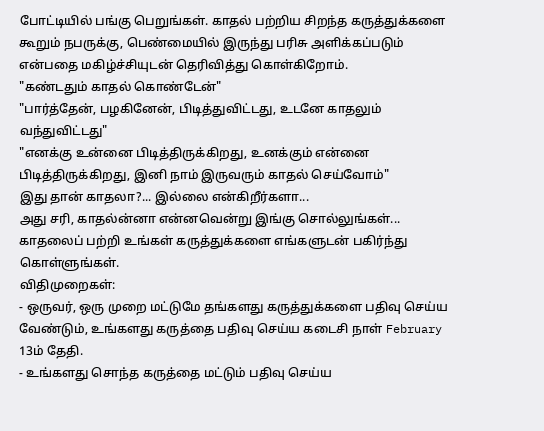போட்டியில் பங்கு பெறுங்கள். காதல் பற்றிய சிறந்த கருத்துக்களை கூறும் நபருக்கு, பெண்மையில் இருந்து பரிசு அளிக்கப்படும் என்பதை மகிழ்ச்சியுடன் தெரிவித்து கொள்கிறோம்.
"கண்டதும் காதல் கொண்டேன்"
"பார்த்தேன், பழகினேன், பிடித்துவிட்டது, உடனே காதலும் வந்துவிட்டது"
"எனக்கு உன்னை பிடித்திருக்கிறது, உனக்கும் என்னை பிடித்திருக்கிறது, இனி நாம் இருவரும் காதல் செய்வோம்"
இது தான் காதலா?... இல்லை என்கிறீர்களா...
அது சரி, காதல்ன்னா என்னவென்று இங்கு சொல்லுங்கள்... காதலைப் பற்றி உங்கள் கருத்துக்களை எங்களுடன் பகிர்ந்து கொள்ளுங்கள்.
விதிமுறைகள்:
- ஒருவர், ஒரு முறை மட்டுமே தங்களது கருத்துக்களை பதிவு செய்ய வேண்டும், உங்களது கருத்தை பதிவு செய்ய கடைசி நாள் February 13ம் தேதி.
- உங்களது சொந்த கருத்தை மட்டும் பதிவு செய்ய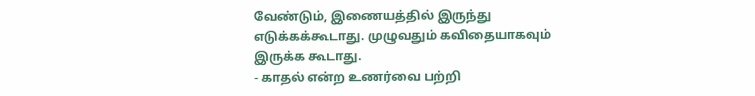வேண்டும், இணையத்தில் இருந்து எடுக்கக்கூடாது. முழுவதும் கவிதையாகவும் இருக்க கூடாது.
- காதல் என்ற உணர்வை பற்றி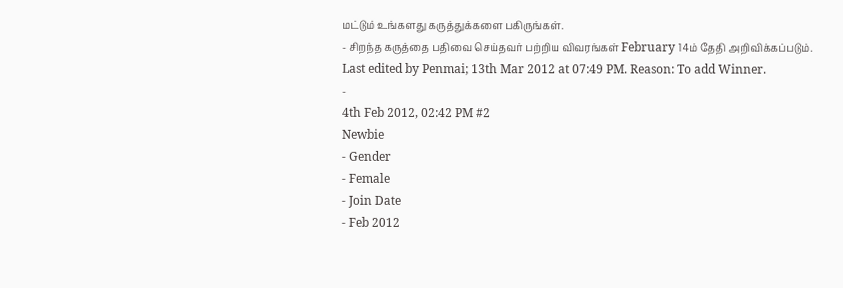மட்டும் உங்களது கருத்துக்களை பகிருங்கள்.
- சிறந்த கருத்தை பதிவை செய்தவர் பற்றிய விவரங்கள் February 14ம் தேதி அறிவிக்கப்படும்.
Last edited by Penmai; 13th Mar 2012 at 07:49 PM. Reason: To add Winner.
-
4th Feb 2012, 02:42 PM #2
Newbie
- Gender
- Female
- Join Date
- Feb 2012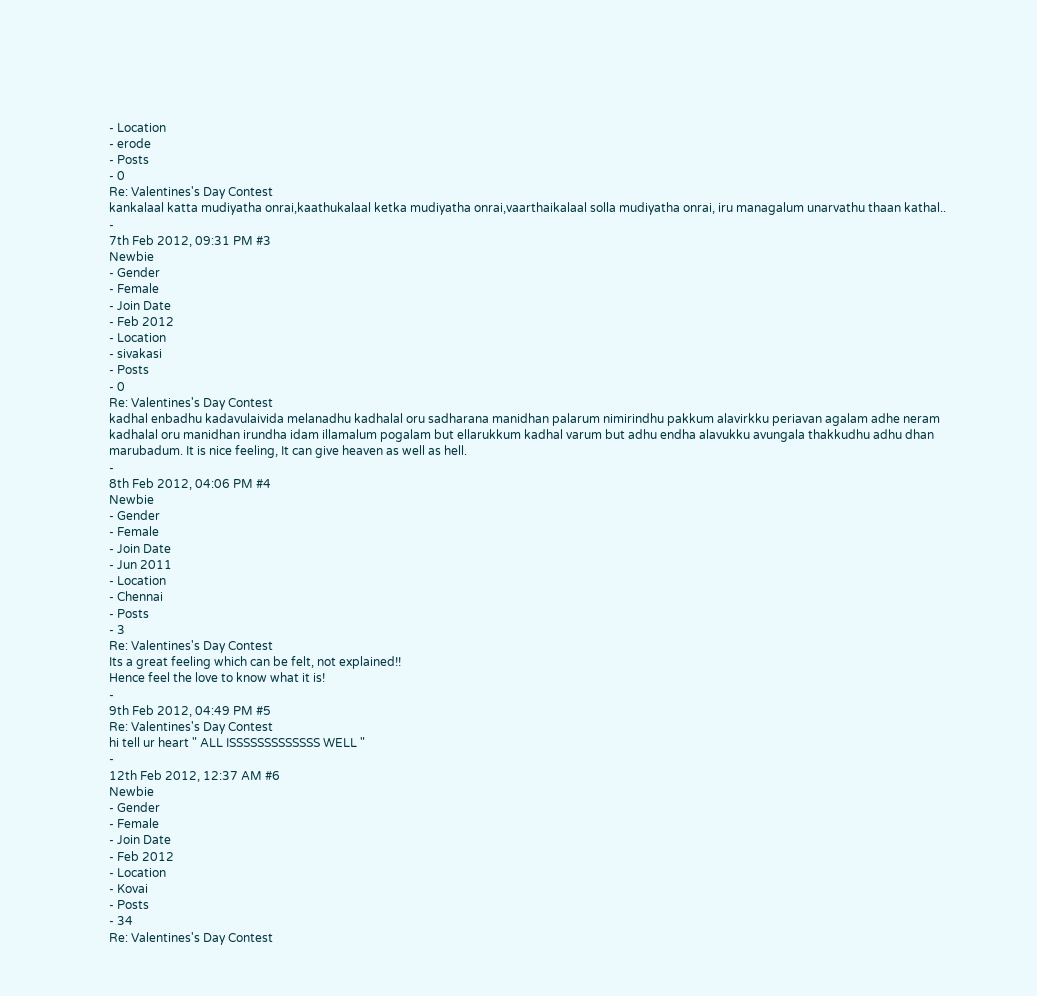- Location
- erode
- Posts
- 0
Re: Valentines's Day Contest
kankalaal katta mudiyatha onrai,kaathukalaal ketka mudiyatha onrai,vaarthaikalaal solla mudiyatha onrai, iru managalum unarvathu thaan kathal..
-
7th Feb 2012, 09:31 PM #3
Newbie
- Gender
- Female
- Join Date
- Feb 2012
- Location
- sivakasi
- Posts
- 0
Re: Valentines's Day Contest
kadhal enbadhu kadavulaivida melanadhu kadhalal oru sadharana manidhan palarum nimirindhu pakkum alavirkku periavan agalam adhe neram kadhalal oru manidhan irundha idam illamalum pogalam but ellarukkum kadhal varum but adhu endha alavukku avungala thakkudhu adhu dhan marubadum. It is nice feeling, It can give heaven as well as hell.
-
8th Feb 2012, 04:06 PM #4
Newbie
- Gender
- Female
- Join Date
- Jun 2011
- Location
- Chennai
- Posts
- 3
Re: Valentines's Day Contest
Its a great feeling which can be felt, not explained!!
Hence feel the love to know what it is!
-
9th Feb 2012, 04:49 PM #5
Re: Valentines's Day Contest
hi tell ur heart " ALL ISSSSSSSSSSSSS WELL "
-
12th Feb 2012, 12:37 AM #6
Newbie
- Gender
- Female
- Join Date
- Feb 2012
- Location
- Kovai
- Posts
- 34
Re: Valentines's Day Contest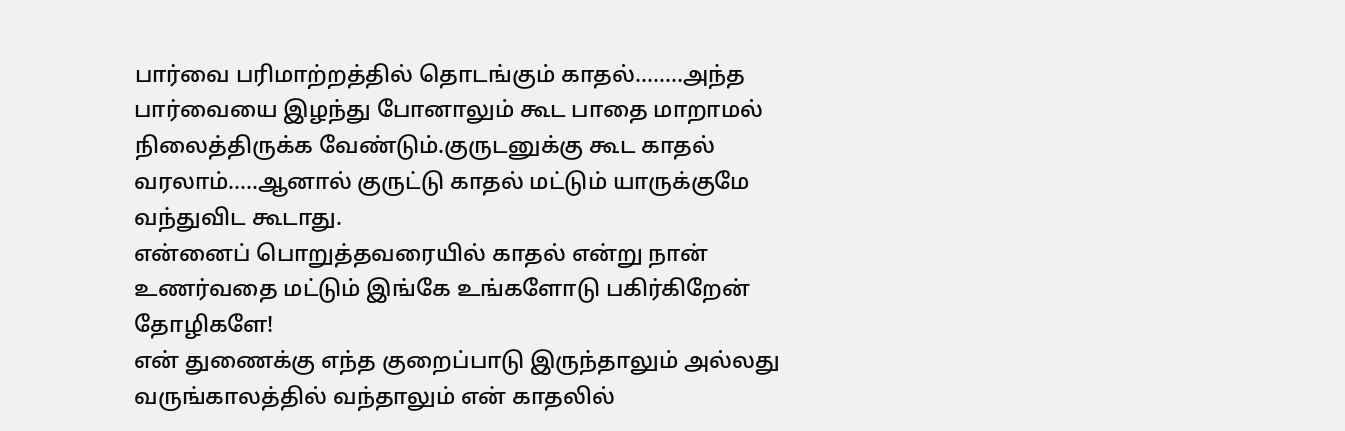பார்வை பரிமாற்றத்தில் தொடங்கும் காதல்........அந்த பார்வையை இழந்து போனாலும் கூட பாதை மாறாமல் நிலைத்திருக்க வேண்டும்.குருடனுக்கு கூட காதல் வரலாம்.....ஆனால் குருட்டு காதல் மட்டும் யாருக்குமே வந்துவிட கூடாது.
என்னைப் பொறுத்தவரையில் காதல் என்று நான் உணர்வதை மட்டும் இங்கே உங்களோடு பகிர்கிறேன் தோழிகளே!
என் துணைக்கு எந்த குறைப்பாடு இருந்தாலும் அல்லது வருங்காலத்தில் வந்தாலும் என் காதலில்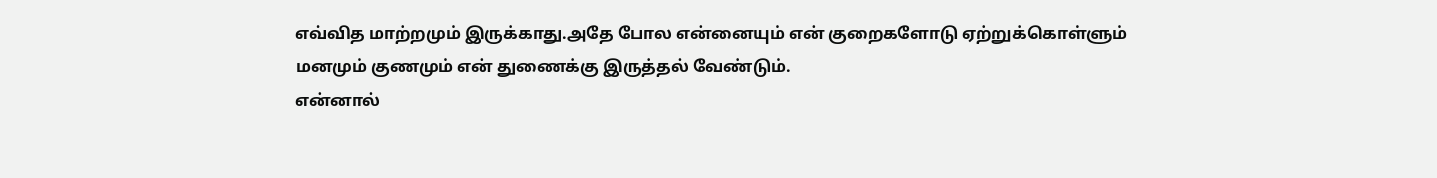எவ்வித மாற்றமும் இருக்காது.அதே போல என்னையும் என் குறைகளோடு ஏற்றுக்கொள்ளும் மனமும் குணமும் என் துணைக்கு இருத்தல் வேண்டும்.
என்னால்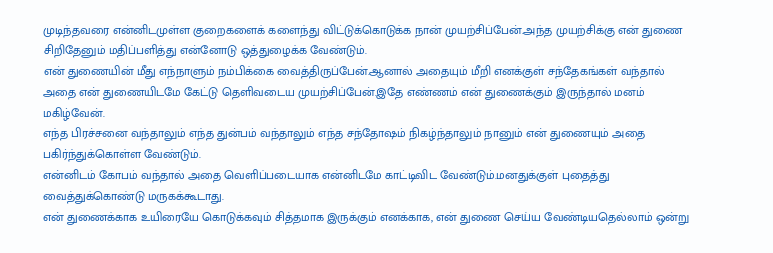முடிந்தவரை என்னிடமுள்ள குறைகளைக் களைந்து விட்டுக்கொடுக்க நான் முயற்சிப்பேன்.அந்த முயற்சிக்கு என் துணை சிறிதேனும் மதிப்பளித்து என்னோடு ஒத்துழைக்க வேண்டும்.
என் துணையின் மீது எந்நாளும் நம்பிக்கை வைத்திருப்பேன்.ஆனால் அதையும் மீறி எனக்குள் சந்தேகங்கள் வந்தால் அதை என் துணையிடமே கேட்டு தெளிவடைய முயற்சிப்பேன்.இதே எண்ணம் என் துணைக்கும் இருந்தால் மனம் மகிழ்வேன்.
எந்த பிரச்சனை வந்தாலும் எந்த துன்பம் வந்தாலும் எந்த சந்தோஷம் நிகழ்ந்தாலும் நானும் என் துணையும் அதை பகிர்ந்துக்கொள்ள வேண்டும்.
என்னிடம் கோபம் வந்தால் அதை வெளிப்படையாக என்னிடமே காட்டிவிட வேண்டும்.மனதுக்குள் புதைத்து வைத்துக்கொண்டு மருகக்கூடாது.
என் துணைக்காக உயிரையே கொடுக்கவும் சித்தமாக இருக்கும் எனக்காக, என் துணை செய்ய வேண்டியதெல்லாம் ஒன்று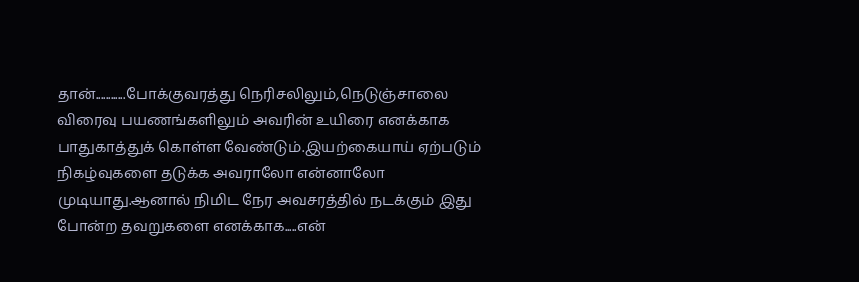தான்............போக்குவரத்து நெரிசலிலும்,நெடுஞ்சாலை விரைவு பயணங்களிலும் அவரின் உயிரை எனக்காக பாதுகாத்துக் கொள்ள வேண்டும்.இயற்கையாய் ஏற்படும் நிகழ்வுகளை தடுக்க அவராலோ என்னாலோ முடியாது.ஆனால் நிமிட நேர அவசரத்தில் நடக்கும் இது போன்ற தவறுகளை எனக்காக.....என்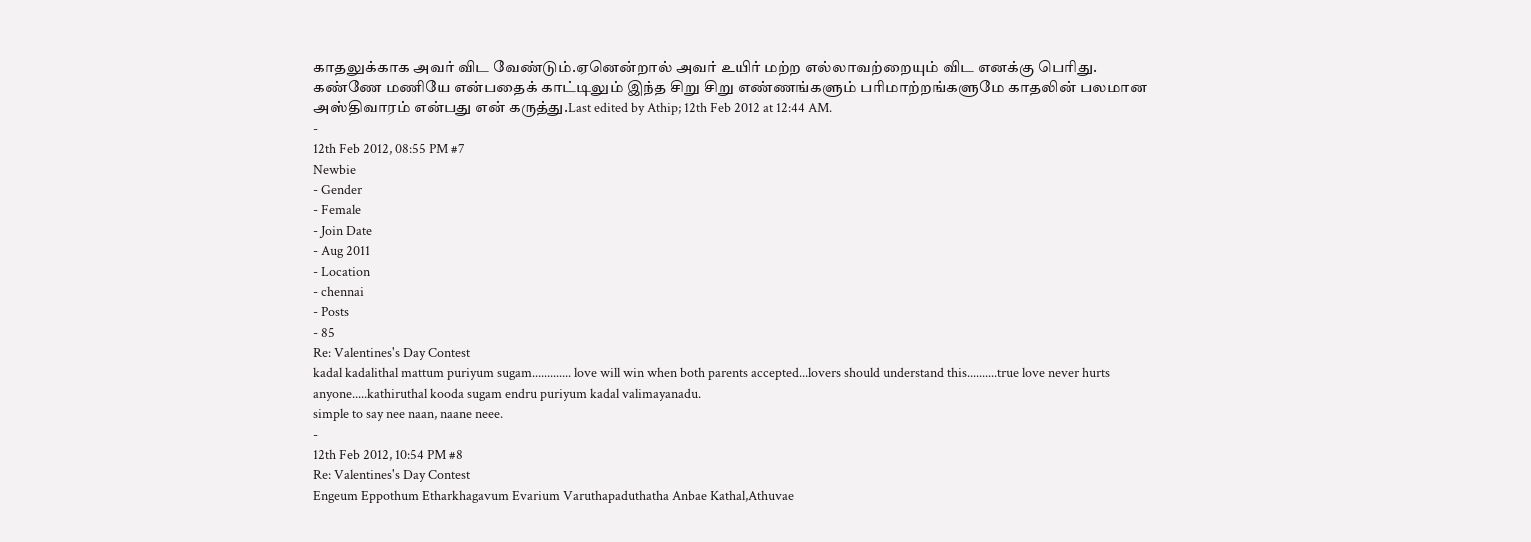காதலுக்காக அவர் விட வேண்டும்.ஏனென்றால் அவர் உயிர் மற்ற எல்லாவற்றையும் விட எனக்கு பெரிது.
கண்ணே மணியே என்பதைக் காட்டிலும் இந்த சிறு சிறு எண்ணங்களும் பரிமாற்றங்களுமே காதலின் பலமான அஸ்திவாரம் என்பது என் கருத்து.Last edited by Athip; 12th Feb 2012 at 12:44 AM.
-
12th Feb 2012, 08:55 PM #7
Newbie
- Gender
- Female
- Join Date
- Aug 2011
- Location
- chennai
- Posts
- 85
Re: Valentines's Day Contest
kadal kadalithal mattum puriyum sugam............. love will win when both parents accepted...lovers should understand this..........true love never hurts anyone.....kathiruthal kooda sugam endru puriyum kadal valimayanadu.
simple to say nee naan, naane neee.
-
12th Feb 2012, 10:54 PM #8
Re: Valentines's Day Contest
Engeum Eppothum Etharkhagavum Evarium Varuthapaduthatha Anbae Kathal,Athuvae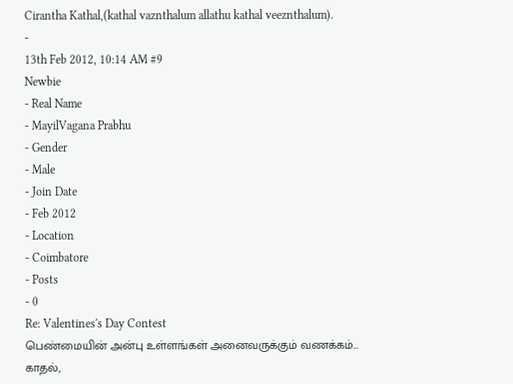Cirantha Kathal,(kathal vaznthalum allathu kathal veeznthalum).
-
13th Feb 2012, 10:14 AM #9
Newbie
- Real Name
- MayilVagana Prabhu
- Gender
- Male
- Join Date
- Feb 2012
- Location
- Coimbatore
- Posts
- 0
Re: Valentines's Day Contest
பெண்மையின் அன்பு உள்ளங்கள் அனைவருக்கும் வணக்கம்...
காதல்,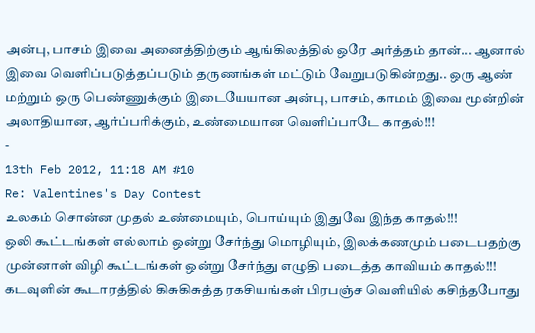அன்பு, பாசம் இவை அனைத்திற்கும் ஆங்கிலத்தில் ஒரே அர்த்தம் தான்... ஆனால் இவை வெளிப்படுத்தப்படும் தருணங்கள் மட்டும் வேறுபடுகின்றது.. ஒரு ஆண் மற்றும் ஒரு பெண்ணுக்கும் இடையேயான அன்பு, பாசம், காமம் இவை மூன்றின் அலாதியான, ஆர்ப்பரிக்கும், உண்மையான வெளிப்பாடே காதல்!!!
-
13th Feb 2012, 11:18 AM #10
Re: Valentines's Day Contest
உலகம் சொன்ன முதல் உண்மையும், பொய்யும் இதுவே இந்த காதல்!!!
ஒலி கூட்டங்கள் எல்லாம் ஒன்று சேர்ந்து மொழியும், இலக்கணமும் படைபதற்கு முன்னாள் விழி கூட்டங்கள் ஒன்று சேர்ந்து எழுதி படைத்த காவியம் காதல்!!!
கடவுளின் கூடாரத்தில் கிசுகிசுத்த ரகசியங்கள் பிரபஞ்ச வெளியில் கசிந்தபோது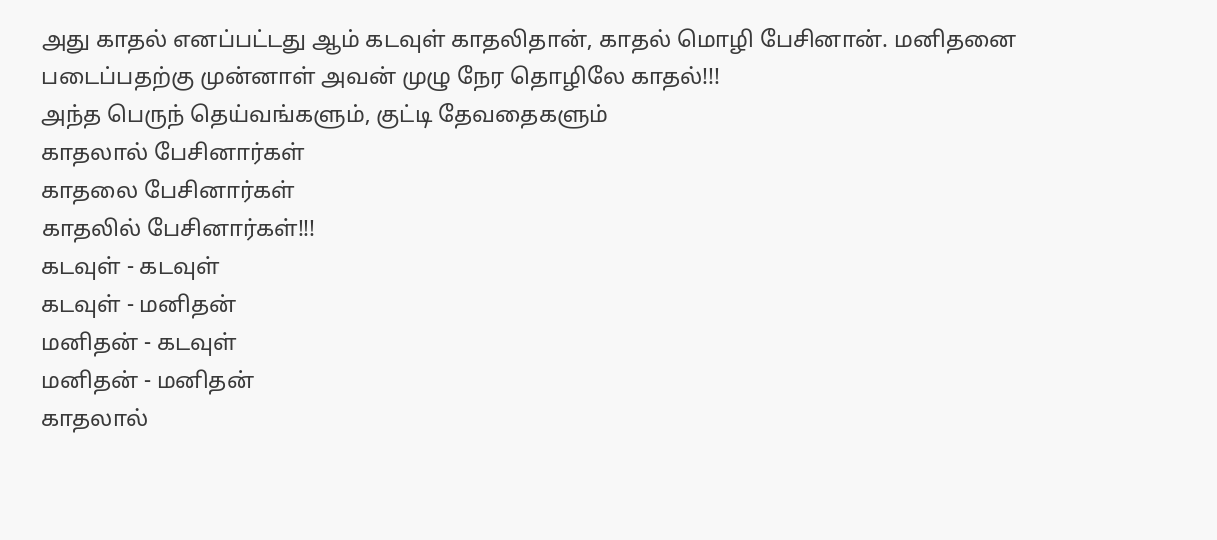அது காதல் எனப்பட்டது ஆம் கடவுள் காதலிதான், காதல் மொழி பேசினான். மனிதனை படைப்பதற்கு முன்னாள் அவன் முழு நேர தொழிலே காதல்!!!
அந்த பெருந் தெய்வங்களும், குட்டி தேவதைகளும்
காதலால் பேசினார்கள்
காதலை பேசினார்கள்
காதலில் பேசினார்கள்!!!
கடவுள் - கடவுள்
கடவுள் - மனிதன்
மனிதன் - கடவுள்
மனிதன் - மனிதன்
காதலால்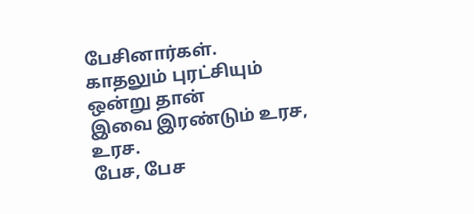பேசினார்கள்.
காதலும் புரட்சியும் ஒன்று தான்
இவை இரண்டும் உரச, உரச.
பேச, பேச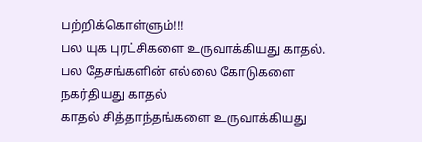பற்றிக்கொள்ளும்!!!
பல யுக புரட்சிகளை உருவாக்கியது காதல்.
பல தேசங்களின் எல்லை கோடுகளை நகர்தியது காதல்
காதல் சித்தாந்தங்களை உருவாக்கியது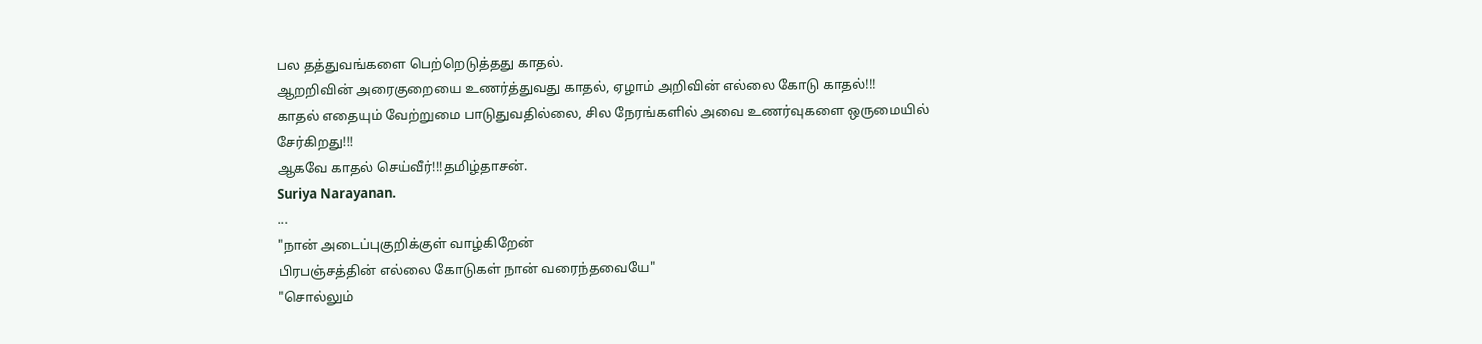பல தத்துவங்களை பெற்றெடுத்தது காதல்.
ஆறறிவின் அரைகுறையை உணர்த்துவது காதல், ஏழாம் அறிவின் எல்லை கோடு காதல்!!!
காதல் எதையும் வேற்றுமை பாடுதுவதில்லை, சில நேரங்களில் அவை உணர்வுகளை ஒருமையில் சேர்கிறது!!!
ஆகவே காதல் செய்வீர்!!!தமிழ்தாசன்.
Suriya Narayanan.
...
"நான் அடைப்புகுறிக்குள் வாழ்கிறேன்
பிரபஞ்சத்தின் எல்லை கோடுகள் நான் வரைந்தவையே"
"சொல்லும்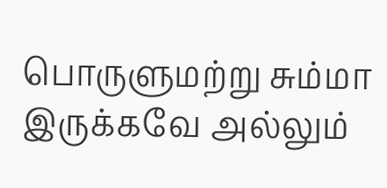பொருளுமற்று சும்மா இருக்கவே அல்லும்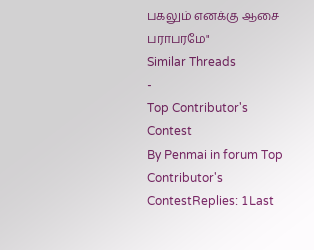பகலும் எனக்கு ஆசை பராபரமே"
Similar Threads
-
Top Contributor's Contest
By Penmai in forum Top Contributor's ContestReplies: 1Last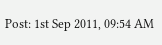Post: 1st Sep 2011, 09:54 AM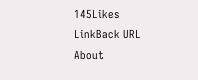145Likes
LinkBack URL
About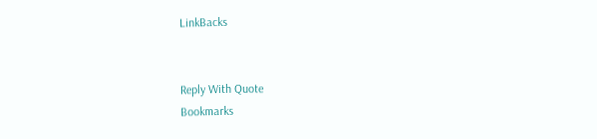LinkBacks


Reply With Quote
Bookmarks